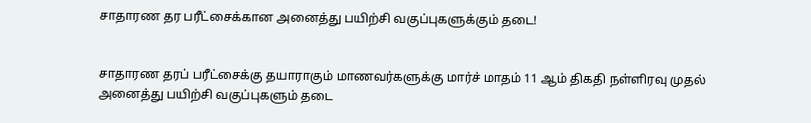சாதாரண தர பரீட்சைக்கான அனைத்து பயிற்சி வகுப்புகளுக்கும் தடை!


சாதாரண தரப் பரீட்சைக்கு தயாராகும் மாணவர்களுக்கு மார்ச் மாதம் 11 ஆம் திகதி நள்ளிரவு முதல் அனைத்து பயிற்சி வகுப்புகளும் தடை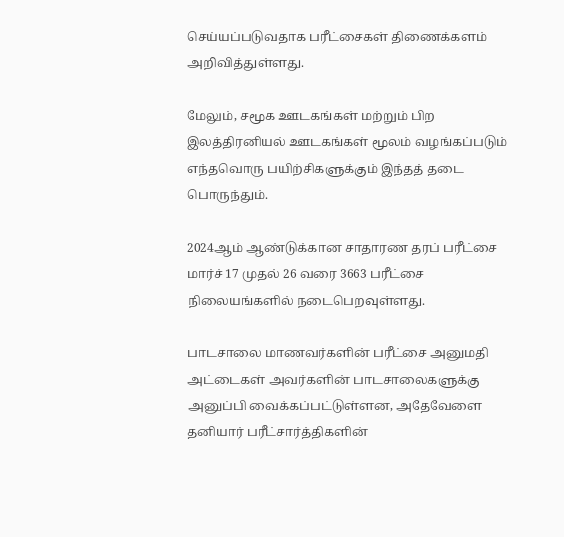செய்யப்படுவதாக பரீட்சைகள் திணைக்களம் அறிவித்துள்ளது.

மேலும், சமூக ஊடகங்கள் மற்றும் பிற இலத்திரனியல் ஊடகங்கள் மூலம் வழங்கப்படும் எந்தவொரு பயிற்சிகளுக்கும் இந்தத் தடை பொருந்தும்.

2024ஆம் ஆண்டுக்கான சாதாரண தரப் பரீட்சை மார்ச் 17 முதல் 26 வரை 3663 பரீட்சை நிலையங்களில் நடைபெறவுள்ளது.

பாடசாலை மாணவர்களின் பரீட்சை அனுமதி அட்டைகள் அவர்களின் பாடசாலைகளுக்கு அனுப்பி வைக்கப்பட்டுள்ளன, அதேவேளை தனியார் பரீட்சார்த்திகளின்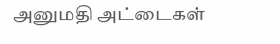அனுமதி அட்டைகள்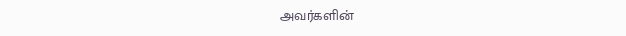அவர்களின்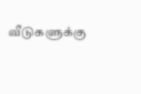வீடுகளுக்கு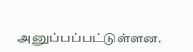அனுப்பப்பட்டுள்ளன.